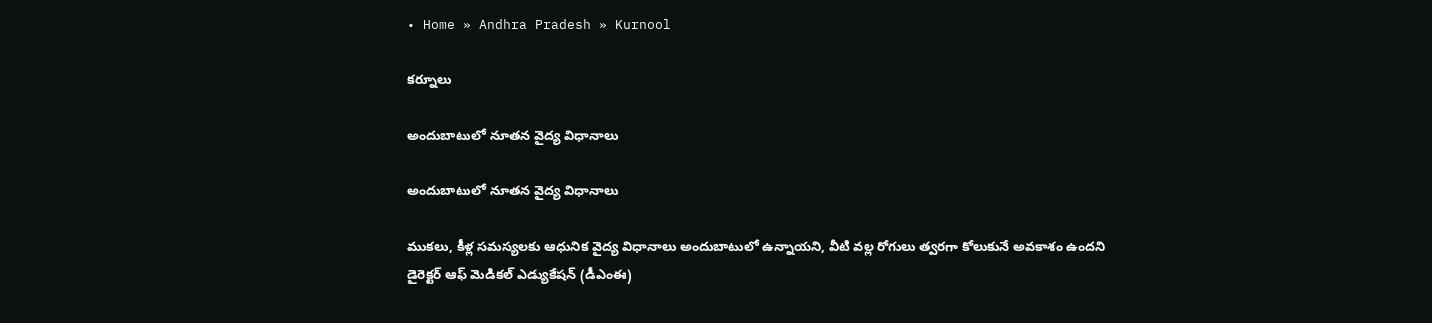• Home » Andhra Pradesh » Kurnool

కర్నూలు

అందుబాటులో నూతన వైద్య విధానాలు

అందుబాటులో నూతన వైద్య విధానాలు

ముకలు, కీళ్ల సమస్యలకు ఆధునిక వైద్య విధానాలు అందుబాటులో ఉన్నాయని, వీటి వల్ల రోగులు త్వరగా కోలుకునే అవకాశం ఉందని డైరెక్టర్‌ ఆఫ్‌ మెడికల్‌ ఎడ్యుకేషన్‌ (డీఎంఈ)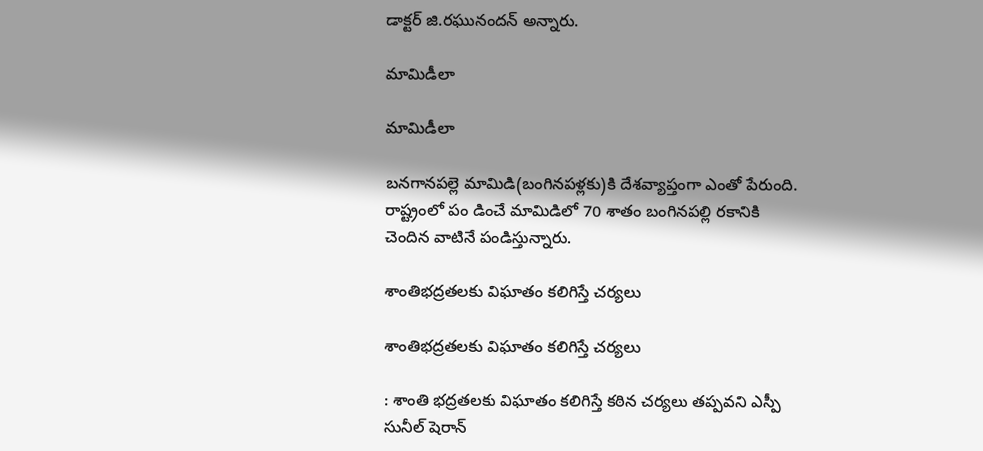డాక్టర్‌ జి.రఘునందన్‌ అన్నారు.

మామిడీలా

మామిడీలా

బనగానపల్లె మామిడి(బంగినపళ్లకు)కి దేశవ్యాప్తంగా ఎంతో పేరుంది. రాష్ట్రంలో పం డించే మామిడిలో 70 శాతం బంగినపల్లి రకానికి చెందిన వాటినే పండిస్తున్నారు.

శాంతిభద్రతలకు విఘాతం కలిగిస్తే చర్యలు

శాంతిభద్రతలకు విఘాతం కలిగిస్తే చర్యలు

: శాంతి భద్రతలకు విఘాతం కలిగిస్తే కఠిన చర్యలు తప్పవని ఎస్పీ సునీల్‌ షెరాన్‌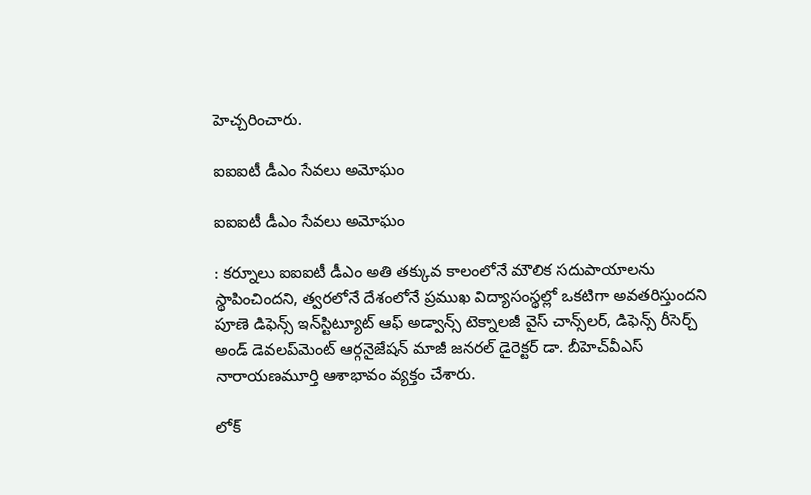హెచ్చరించారు.

ఐఐఐటీ డీఎం సేవలు అమోఘం

ఐఐఐటీ డీఎం సేవలు అమోఘం

: కర్నూలు ఐఐఐటీ డీఎం అతి తక్కువ కాలంలోనే మౌలిక సదుపాయాలను స్థాపించిందని, త్వరలోనే దేశంలోనే ప్రముఖ విద్యాసంస్థల్లో ఒకటిగా అవతరిస్తుందని పూణె డిఫెన్స్‌ ఇన్‌స్టిట్యూట్‌ ఆఫ్‌ అడ్వాన్స్‌ టెక్నాలజీ వైస్‌ చాన్స్‌లర్‌, డిఫెన్స్‌ రీసెర్చ్‌ అండ్‌ డెవలప్‌మెంట్‌ ఆర్గనైజేషన్‌ మాజీ జనరల్‌ డైరెక్టర్‌ డా. బీహెచ్‌వీఎస్‌ నారాయణమూర్తి ఆశాభావం వ్యక్తం చేశారు.

లోక్‌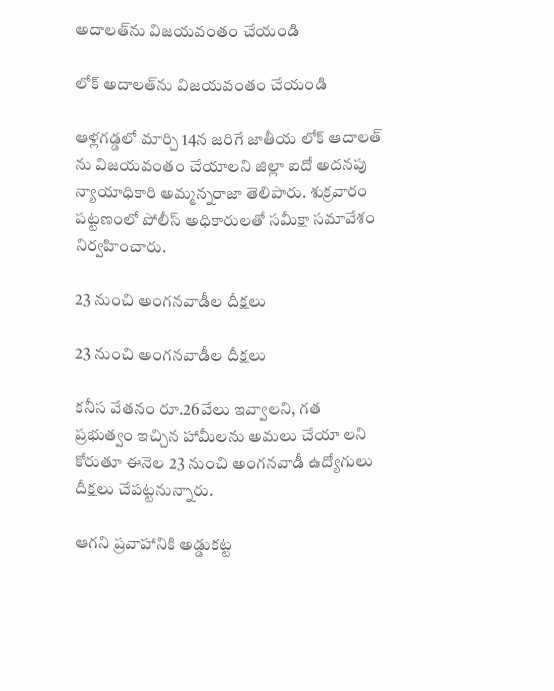అదాలత్‌ను విజయవంతం చేయండి

లోక్‌ అదాలత్‌ను విజయవంతం చేయండి

ఆళ్లగడ్డలో మార్చి 14న జరిగే జాతీయ లోక్‌ ఆదాలత్‌ ను విజయవంతం చేయాలని జిల్లా ఐదో అదనపు న్యాయాధికారి అమ్మన్నరాజా తెలిపారు. శుక్రవారం పట్టణంలో పోలీస్‌ అధికారులతో సమీక్షా సమావేశం నిర్వహించారు.

23 నుంచి అంగనవాడీల దీక్షలు

23 నుంచి అంగనవాడీల దీక్షలు

కనీస వేతనం రూ.26వేలు ఇవ్వాలని, గత ప్రభుత్వం ఇచ్చిన హామీలను అమలు చేయా లని కోరుతూ ఈనెల 23 నుంచి అంగనవాడీ ఉద్యోగులు దీక్షలు చేపట్టనున్నారు.

ఆగని ప్రవాహానికి అడ్డుకట్ట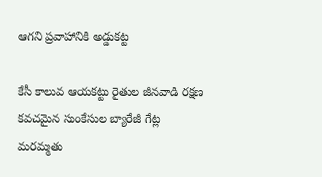ఆగని ప్రవాహానికి అడ్డుకట్ట

కేసీ కాలువ ఆయకట్టు రైతుల జీనవాడి రక్షణ కవచమైన సుంకేసుల బ్యారేజీ గేట్ల మరమ్మతు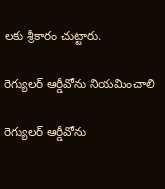లకు శ్రీకారం చుట్టారు.

రెగ్యులర్‌ ఆర్డీవోను నియమించాలి

రెగ్యులర్‌ ఆర్డీవోను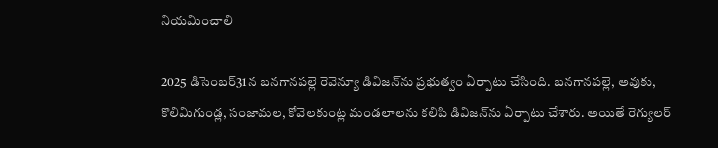నియమించాలి

2025 డిసెంబర్‌31న బనగానపల్లె రెవెన్యూ డివిజన్‌ను ప్రభుత్వం ఏర్పాటు చేసింది. బనగానపల్లె, అవుకు, కొలిమిగుండ్ల, సంజామల, కోవెలకుంట్ల మండలాలను కలిపి డివిజన్‌ను ఏర్పాటు చేశారు. అయితే రెగ్యులర్‌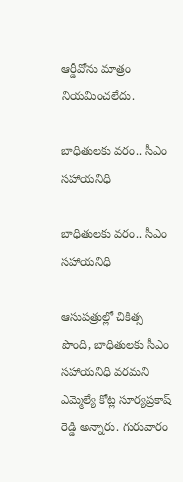ఆర్డీవోను మాత్రం నియమించలేదు.

బాధితులకు వరం.. సీఎం సహాయనిధి

బాధితులకు వరం.. సీఎం సహాయనిధి

ఆసుపత్రుల్లో చికిత్స పొంది, బాధితులకు సీఎం సహాయనిధి వరమని ఎమ్మెల్యే కోట్ల సూర్యప్రకాష్‌ రెడ్డి అన్నారు. గురువారం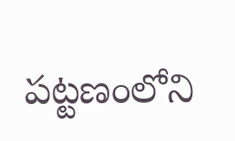పట్టణంలోని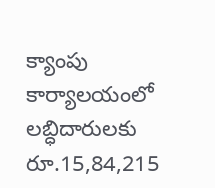క్యాంపు కార్యాలయంలో లబ్ధిదారులకు రూ.15,84,215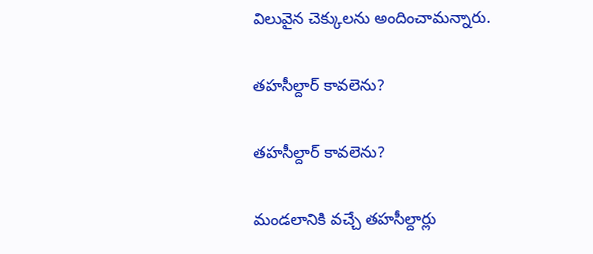విలువైన చెక్కులను అందించామన్నారు.

తహసీల్దార్‌ కావలెను?

తహసీల్దార్‌ కావలెను?

మండలానికి వచ్చే తహసీల్దార్లు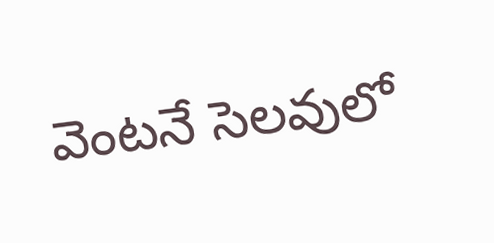వెంటనే సెలవులో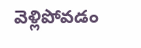వెళ్లిపోవడం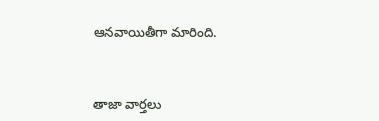ఆనవాయితీగా మారింది.



తాజా వార్తలు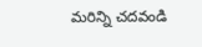మరిన్ని చదవండి